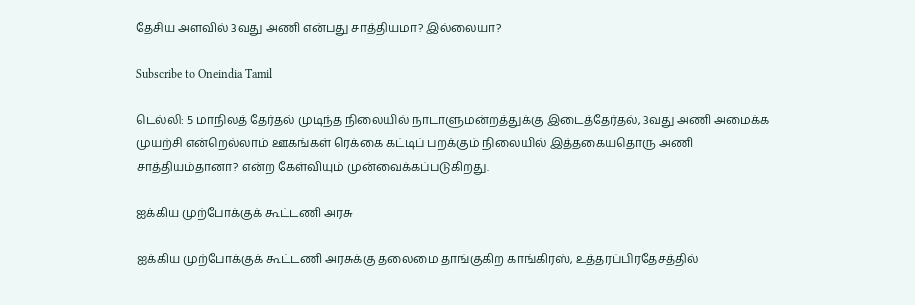தேசிய அளவில் 3வது அணி என்பது சாத்தியமா? இல்லையா?

Subscribe to Oneindia Tamil

டெல்லி: 5 மாநிலத் தேர்தல் முடிந்த நிலையில் நாடாளுமன்றத்துக்கு இடைத்தேர்தல், 3வது அணி அமைக்க முயற்சி என்றெல்லாம் ஊகங்கள் ரெக்கை கட்டிப் பறக்கும் நிலையில் இத்தகையதொரு அணி சாத்தியம்தானா? என்ற கேள்வியும் முன்வைக்கப்படுகிறது.

ஐக்கிய முற்போக்குக் கூட்டணி அரசு

ஐக்கிய முற்போக்குக் கூட்டணி அரசுக்கு தலைமை தாங்குகிற காங்கிரஸ், உத்தரப்பிரதேசத்தில்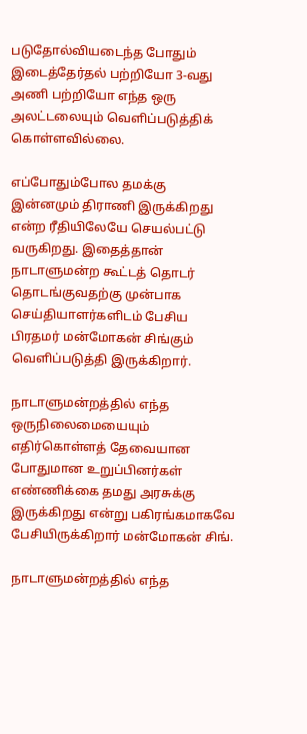படுதோல்வியடைந்த போதும் இடைத்தேர்தல் பற்றியோ 3-வது அணி பற்றியோ எந்த ஒரு அலட்டலையும் வெளிப்படுத்திக் கொள்ளவில்லை.

எப்போதும்போல தமக்கு இன்னமும் திராணி இருக்கிறது என்ற ரீதியிலேயே செயல்பட்டு வருகிறது. இதைத்தான் நாடாளுமன்ற கூட்டத் தொடர் தொடங்குவதற்கு முன்பாக செய்தியாளர்களிடம் பேசிய பிரதமர் மன்மோகன் சிங்கும் வெளிப்படுத்தி இருக்கிறார்.

நாடாளுமன்றத்தில் எந்த ஒருநிலைமையையும் எதிர்கொள்ளத் தேவையான போதுமான உறுப்பினர்கள் எண்ணிக்கை தமது அரசுக்கு இருக்கிறது என்று பகிரங்கமாகவே பேசியிருக்கிறார் மன்மோகன் சிங்.

நாடாளுமன்றத்தில் எந்த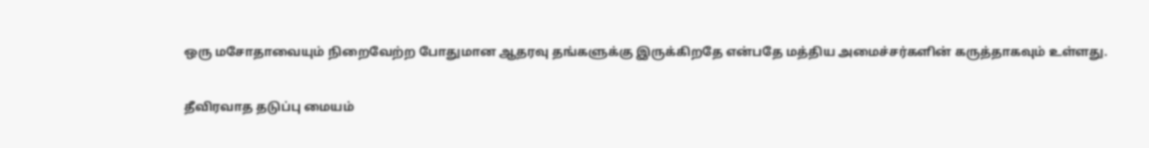ஒரு மசோதாவையும் நிறைவேற்ற போதுமான ஆதரவு தங்களுக்கு இருக்கிறதே என்பதே மத்திய அமைச்சர்களின் கருத்தாகவும் உள்ளது.

தீவிரவாத தடுப்பு மையம்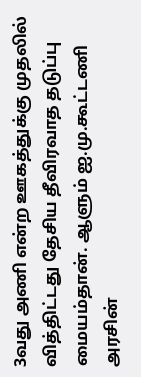3வது அணி என்ற ஊகத்துக்கு முதலில் வித்திட்டது தேசிய தீவிரவாத தடுப்பு மையம்தான். ஆளும் ஐ.மு.கூட்டணி அரசின்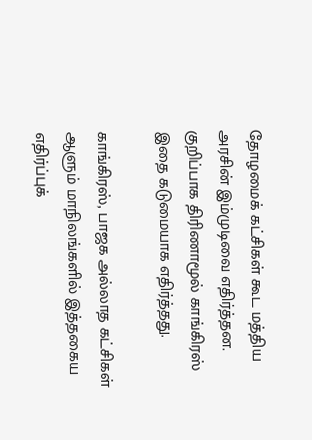தோழமைக் கட்சிகள் கூட மத்திய அரசின் இம்முடிவை எதிர்த்தன. குறிப்பாக திரிணாமூல் காங்கிரஸ் இதை கடுமையாக எதிர்த்தது.

காங்கிரஸ், பாஜக அல்லாத கட்சிகள் ஆளும் மாநிலங்களில் இத்தகைய எதிர்ப்புக்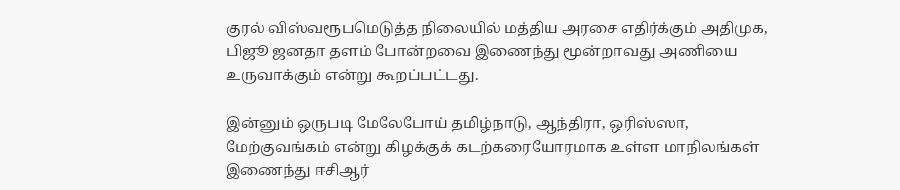குரல் விஸ்வரூபமெடுத்த நிலையில் மத்திய அரசை எதிர்க்கும் அதிமுக, பிஜூ ஜனதா தளம் போன்றவை இணைந்து மூன்றாவது அணியை உருவாக்கும் என்று கூறப்பட்டது.

இன்னும் ஒருபடி மேலேபோய் தமிழ்நாடு, ஆந்திரா, ஒரிஸ்ஸா, மேற்குவங்கம் என்று கிழக்குக் கடற்கரையோரமாக உள்ள மாநிலங்கள் இணைந்து ஈசிஆர்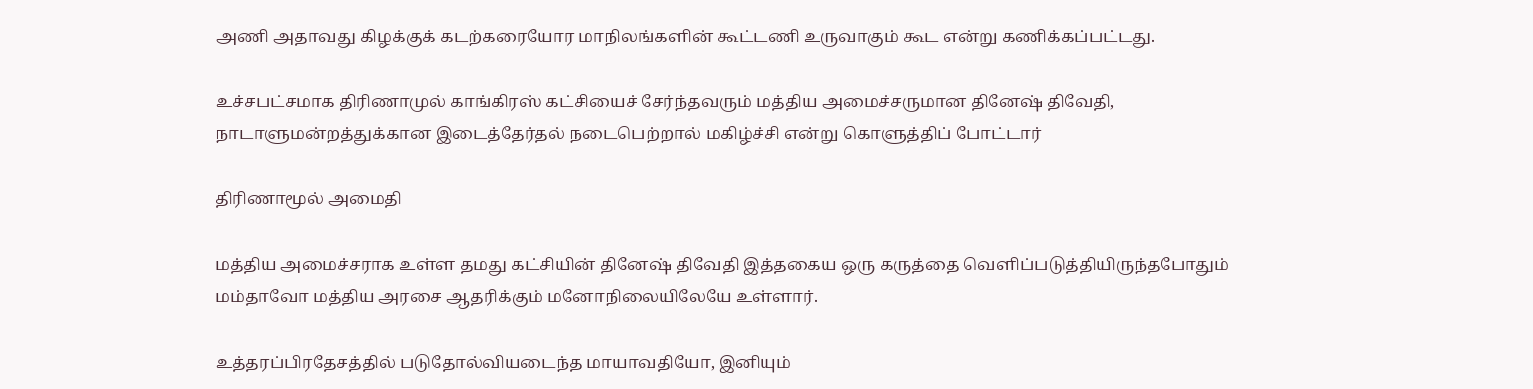அணி அதாவது கிழக்குக் கடற்கரையோர மாநிலங்களின் கூட்டணி உருவாகும் கூட என்று கணிக்கப்பட்டது.

உச்சபட்சமாக திரிணாமுல் காங்கிரஸ் கட்சியைச் சேர்ந்தவரும் மத்திய அமைச்சருமான தினேஷ் திவேதி, நாடாளுமன்றத்துக்கான இடைத்தேர்தல் நடைபெற்றால் மகிழ்ச்சி என்று கொளுத்திப் போட்டார்

திரிணாமூல் அமைதி

மத்திய அமைச்சராக உள்ள தமது கட்சியின் தினேஷ் திவேதி இத்தகைய ஒரு கருத்தை வெளிப்படுத்தியிருந்தபோதும் மம்தாவோ மத்திய அரசை ஆதரிக்கும் மனோநிலையிலேயே உள்ளார்.

உத்தரப்பிரதேசத்தில் படுதோல்வியடைந்த மாயாவதியோ, இனியும்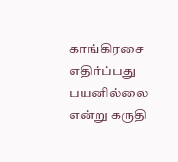காங்கிரசை எதிர்ப்பது பயனில்லை என்று கருதி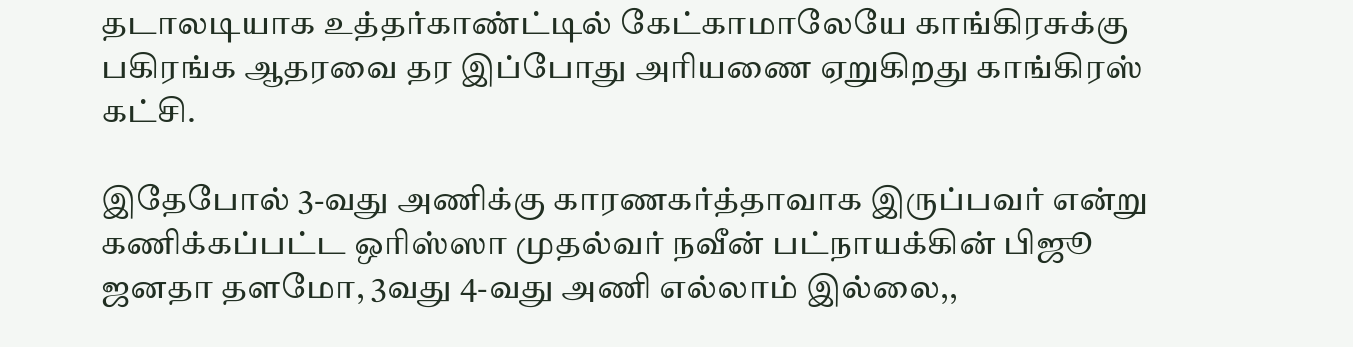தடாலடியாக உத்தர்காண்ட்டில் கேட்காமாலேயே காங்கிரசுக்கு பகிரங்க ஆதரவை தர இப்போது அரியணை ஏறுகிறது காங்கிரஸ் கட்சி.

இதேபோல் 3-வது அணிக்கு காரணகர்த்தாவாக இருப்பவர் என்று கணிக்கப்பட்ட ஒரிஸ்ஸா முதல்வர் நவீன் பட்நாயக்கின் பிஜூ ஜனதா தளமோ, 3வது 4-வது அணி எல்லாம் இல்லை,,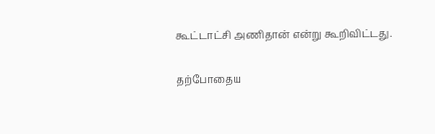கூட்டாட்சி அணிதான் என்று கூறிவிட்டது.

தற்போதைய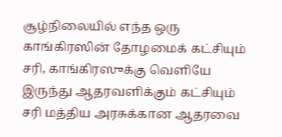சூழ்நிலையில் எந்த ஒரு காங்கிரஸின் தோழமைக் கட்சியும் சரி, காங்கிரஸுக்கு வெளியே இருந்து ஆதரவளிக்கும் கட்சியும் சரி மத்திய அரசுக்கான ஆதரவை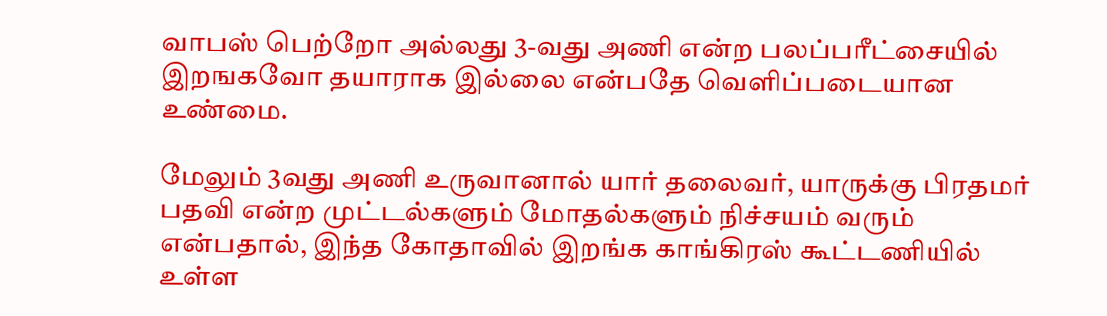வாபஸ் பெற்றோ அல்லது 3-வது அணி என்ற பலப்பரீட்சையில் இறஙகவோ தயாராக இல்லை என்பதே வெளிப்படையான உண்மை.

மேலும் 3வது அணி உருவானால் யார் தலைவர், யாருக்கு பிரதமர் பதவி என்ற முட்டல்களும் மோதல்களும் நிச்சயம் வரும் என்பதால், இந்த கோதாவில் இறங்க காங்கிரஸ் கூட்டணியில் உள்ள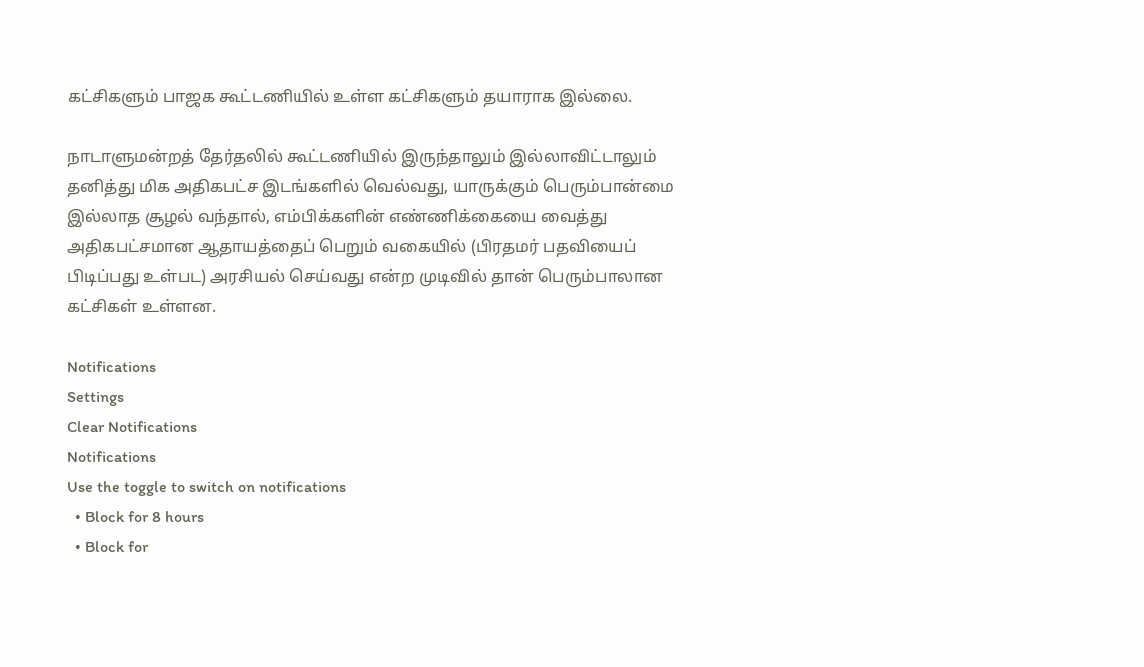கட்சிகளும் பாஜக கூட்டணியில் உள்ள கட்சிகளும் தயாராக இல்லை.

நாடாளுமன்றத் தேர்தலில் கூட்டணியில் இருந்தாலும் இல்லாவிட்டாலும் தனித்து மிக அதிகபட்ச இடங்களில் வெல்வது, யாருக்கும் பெரும்பான்மை இல்லாத சூழல் வந்தால், எம்பிக்களின் எண்ணிக்கையை வைத்து அதிகபட்சமான ஆதாயத்தைப் பெறும் வகையில் (பிரதமர் பதவியைப் பிடிப்பது உள்பட) அரசியல் செய்வது என்ற முடிவில் தான் பெரும்பாலான கட்சிகள் உள்ளன.

Notifications
Settings
Clear Notifications
Notifications
Use the toggle to switch on notifications
  • Block for 8 hours
  • Block for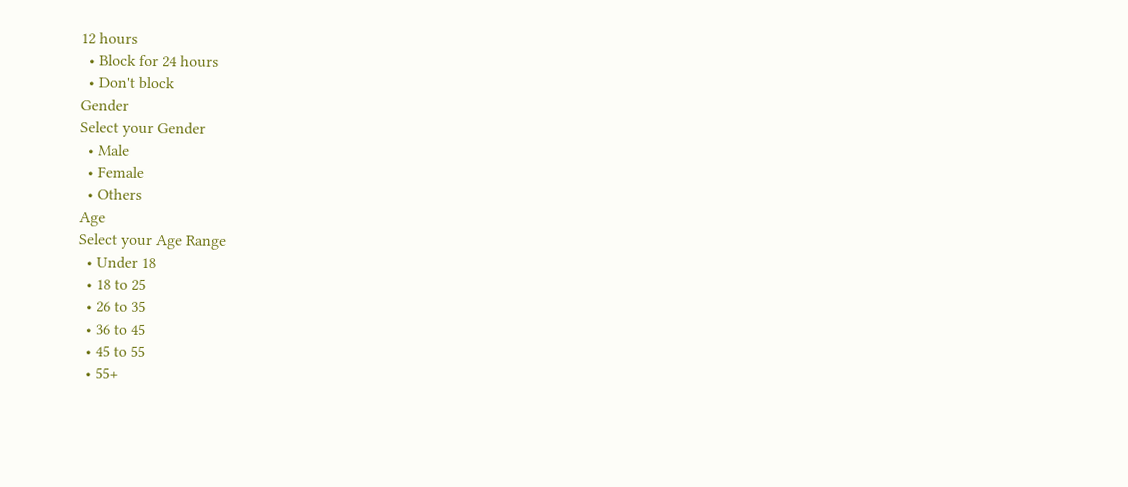12 hours
  • Block for 24 hours
  • Don't block
Gender
Select your Gender
  • Male
  • Female
  • Others
Age
Select your Age Range
  • Under 18
  • 18 to 25
  • 26 to 35
  • 36 to 45
  • 45 to 55
  • 55+